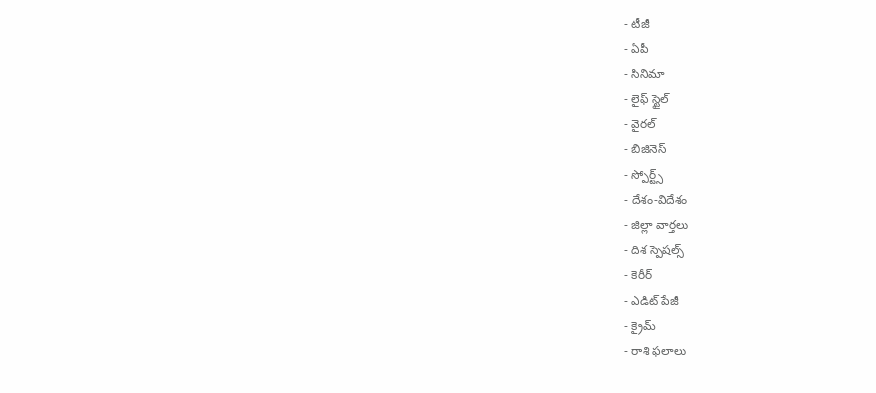- టీజీ
- ఏపీ
- సినిమా
- లైఫ్ స్టైల్
- వైరల్
- బిజినెస్
- స్పోర్ట్స్
- దేశం-విదేశం
- జిల్లా వార్తలు
- దిశ స్పెషల్స్
- కెరీర్
- ఎడిట్ పేజీ
- క్రైమ్
- రాశి ఫలాలు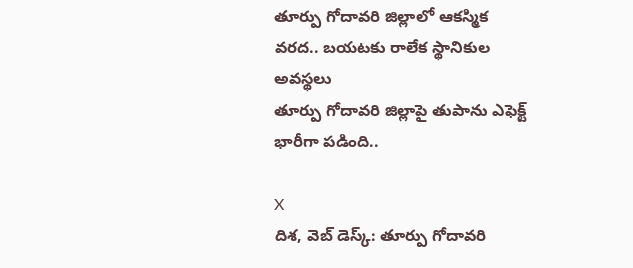తూర్పు గోదావరి జిల్లాలో ఆకస్మిక వరద.. బయటకు రాలేక స్థానికుల అవస్థలు
తూర్పు గోదావరి జిల్లాపై తుపాను ఎఫెక్ట్ భారీగా పడింది..

X
దిశ, వెబ్ డెస్క్: తూర్పు గోదావరి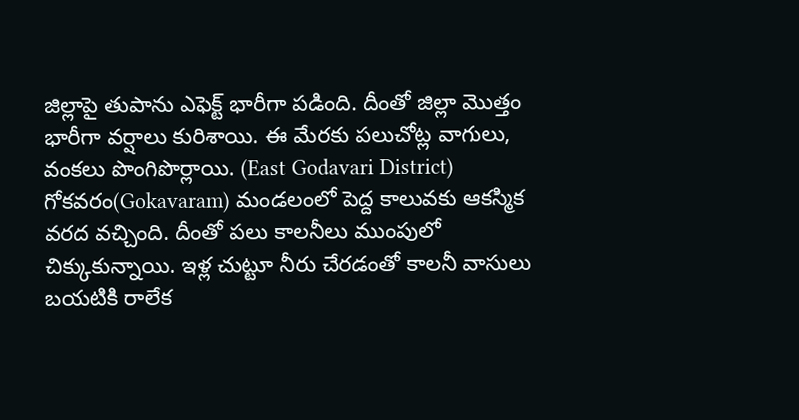జిల్లాపై తుపాను ఎఫెక్ట్ భారీగా పడింది. దీంతో జిల్లా మొత్తం భారీగా వర్షాలు కురిశాయి. ఈ మేరకు పలుచోట్ల వాగులు, వంకలు పొంగిపొర్లాయి. (East Godavari District) గోకవరం(Gokavaram) మండలంలో పెద్ద కాలువకు ఆకస్మిక వరద వచ్చింది. దీంతో పలు కాలనీలు ముంపులో చిక్కుకున్నాయి. ఇళ్ల చుట్టూ నీరు చేరడంతో కాలనీ వాసులు బయటికి రాలేక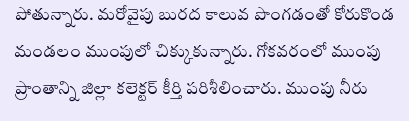పోతున్నారు. మరోవైపు బురద కాలువ పొంగడంతో కోరుకొండ మండలం ముంపులో చిక్కుకున్నారు. గోకవరంలో ముంపు ప్రాంతాన్ని జిల్లా కలెక్టర్ కీర్తి పరిశీలించారు. ముంపు నీరు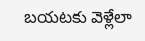బయటకు వెళ్లేలా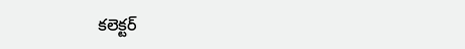కలెక్టర్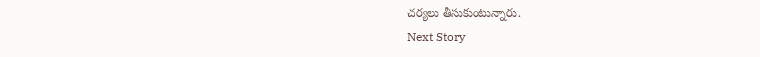చర్యలు తీసుకుంటున్నారు.
Next Story